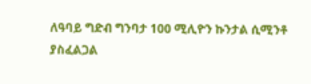ለዓባይ ግድብ ግንባታ 100 ሚሊዮን ኩንታል ሲሚንቶ ያስፈልጋል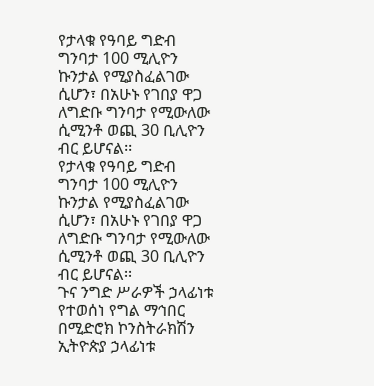የታላቁ የዓባይ ግድብ ግንባታ 100 ሚሊዮን ኩንታል የሚያስፈልገው ሲሆን፣ በአሁኑ የገበያ ዋጋ ለግድቡ ግንባታ የሚውለው ሲሚንቶ ወጪ 30 ቢሊዮን ብር ይሆናል፡፡
የታላቁ የዓባይ ግድብ ግንባታ 100 ሚሊዮን ኩንታል የሚያስፈልገው ሲሆን፣ በአሁኑ የገበያ ዋጋ ለግድቡ ግንባታ የሚውለው ሲሚንቶ ወጪ 30 ቢሊዮን ብር ይሆናል፡፡
ጉና ንግድ ሥራዎች ኃላፊነቱ የተወሰነ የግል ማኅበር በሚድሮክ ኮንስትራክሽን ኢትዮጵያ ኃላፊነቱ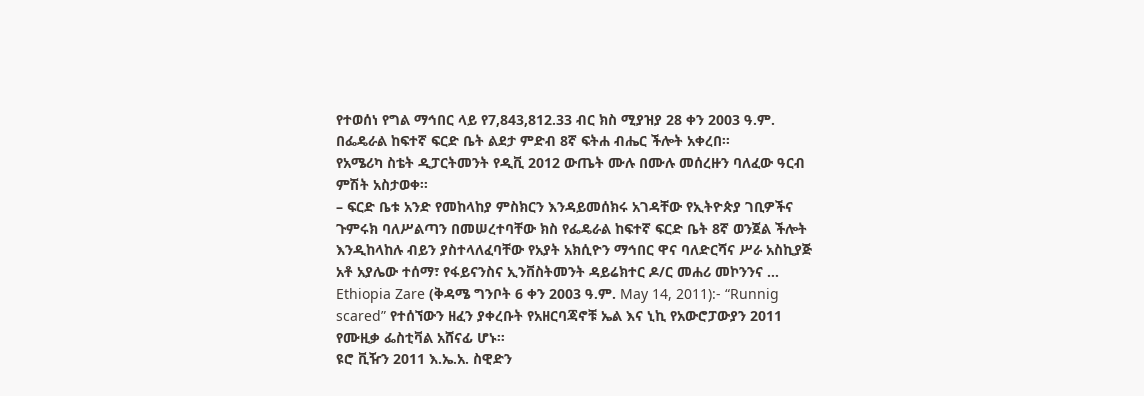የተወሰነ የግል ማኅበር ላይ የ7,843,812.33 ብር ክስ ሚያዝያ 28 ቀን 2003 ዓ.ም. በፌዴራል ከፍተኛ ፍርድ ቤት ልደታ ምድብ 8ኛ ፍትሐ ብሔር ችሎት አቀረበ፡፡
የአሜሪካ ስቴት ዲፓርትመንት የዲቪ 2012 ውጤት ሙሉ በሙሉ መሰረዙን ባለፈው ዓርብ ምሽት አስታወቀ፡፡
– ፍርድ ቤቱ አንድ የመከላከያ ምስክርን እንዳይመሰክሩ አገዳቸው የኢትዮጵያ ገቢዎችና ጉምሩክ ባለሥልጣን በመሠረተባቸው ክስ የፌዴራል ከፍተኛ ፍርድ ቤት 8ኛ ወንጀል ችሎት እንዲከላከሉ ብይን ያስተላለፈባቸው የአያት አክሲዮን ማኅበር ዋና ባለድርሻና ሥራ አስኪያጅ አቶ አያሌው ተሰማ፣ የፋይናንስና ኢንቨስትመንት ዳይሬክተር ዶ/ር መሐሪ መኮንንና …
Ethiopia Zare (ቅዳሜ ግንቦት 6 ቀን 2003 ዓ.ም. May 14, 2011):- “Runnig scared” የተሰኘውን ዘፈን ያቀረቡት የአዘርባጃኖቹ ኤል እና ኒኪ የአውሮፓውያን 2011 የሙዚቃ ፌስቲቫል አሸናፊ ሆኑ።
ዩሮ ቪዥን 2011 እ.ኤ.አ. ስዊድን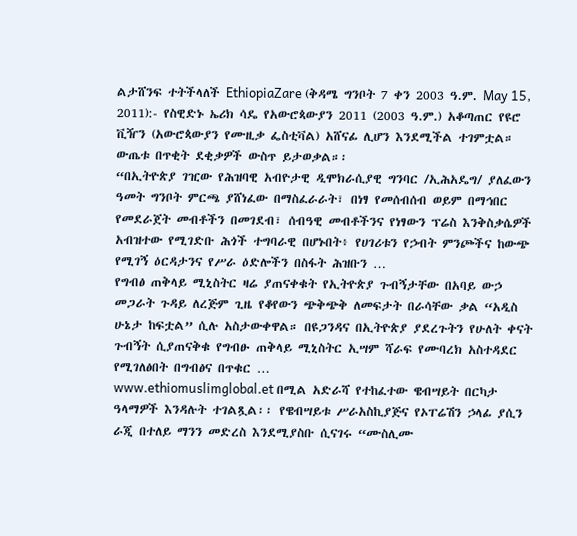ልታሸንፍ ተትችላለች EthiopiaZare (ቅዳሜ ግንቦት 7 ቀን 2003 ዓ.ም. May 15, 2011):- የስዊድኑ ኤሪክ ሳዴ የአውሮጳውያን 2011 (2003 ዓ.ም.) አቆጣጠር የዩሮ ቪዥን (አውሮጳውያን የሙዚቃ ፌስቲቫል) አሸናፊ ሊሆን እንደሚችል ተገምቷል። ውጤቱ በጥቂት ደቂቃዎች ውስጥ ይታወቃል።፡
“በኢትዮጵያ ገዢው የሕዝባዊ አብዮታዊ ዲሞክራሲያዊ ግንባር /ኢሕአዴግ/ ያለፈውን ዓመት ግንቦት ምርጫ ያሸነፈው በማስፈራራት፣ በነፃ የመሰብሰብ ወይም በማኅበር የመደራጀት መብቶችን በመገደብ፣ ሰብዓዊ መብቶችንና የነፃውን ፕሬስ እንቅስቃሴዎች አብዝተው የሚገድቡ ሕጎች ተግባራዊ በሆኑበት፥ የሀገሪቱን የኃብት ምንጮችና ከውጭ የሚገኝ ዕርዳታንና የሥራ ዕድሎችን በስፋት ሕዝቡን …
የግብፅ ጠቅላይ ሚኒስትር ዛሬ ያጠናቀቁት የኢትዮጵያ ጉብኝታቸው በአባይ ውኃ መጋራት ጉዳይ ለረጅም ጊዜ የቆየውን ጭቅጭቅ ለመፍታት በራሳቸው ቃል “አዲስ ሁኔታ ከፍቷል” ሲሉ አስታውቀዋል። በዩጋንዳና በኢትዮጵያ ያደረጉትን የሁለት ቀናት ጉብኝት ሲያጠናቅቁ የግብፁ ጠቅላይ ሚኒስትር ኢሣም ሻራፍ የሙባረክ አስተዳደር የሚገለፅበት በግብፅና በጥቁር …
www.ethiomuslimglobal.et በሚል አድራሻ የተከፈተው ዌብሣይት በርካታ ዓላማዎች እንዳሉት ተገልጿል፡፡ የዌብሣይቱ ሥራአስኪያጅና የኦፐሬሽን ኃላፊ ያሲን ራጂ በተለይ ማንን መድረስ እንደሚያስቡ ሲናገሩ “ሙስሊሙ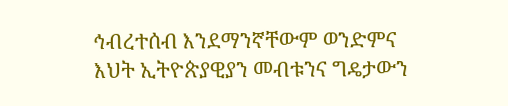ኅብረተሰብ እንደማንኛቸውም ወንድምና እህት ኢትዮጵያዊያን መብቱንና ግዴታውን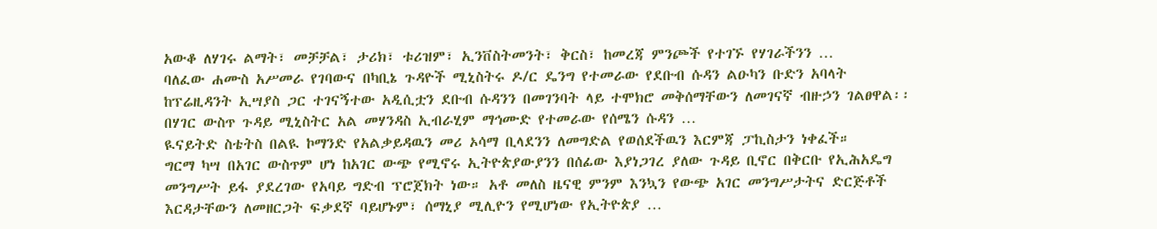አውቆ ለሃገሩ ልማት፣ መቻቻል፣ ታሪክ፣ ቱሪዝም፣ ኢንቨስትመንት፣ ቅርስ፣ ከመረጃ ምንጮች የተገኙ የሃገራችንን …
ባለፈው ሐሙስ አሥመራ የገባውና በካቢኔ ጉዳዮች ሚኒስትሩ ዶ/ር ዴንግ የተመራው የደቡብ ሱዳን ልዑካን ቡድን አባላት ከፕሬዚዳንት ኢሣያስ ጋር ተገናኝተው አዲሲቷን ደቡብ ሱዳንን በመገንባት ላይ ተሞክሮ መቅሰማቸውን ለመገናኛ ብዙኃን ገልፀዋል፡፡ በሃገር ውስጥ ጉዳይ ሚኒስትር አል መሃንዳስ ኢብራሂም ማኅሙድ የተመራው የሰሜን ሱዳን …
ዪናይትድ ስቴትስ በልዪ ኮማንድ የአልቃይዳዉን መሪ ኦሳማ ቢላደንን ለመግድል የወሰደችዉን እርምጃ ፓኪስታን ነቀፈች።
ግርማ ካሣ በአገር ውስጥም ሆነ ከአገር ውጭ የሚኖሩ ኢትዮጵያውያንን በሰፊው እያነጋገረ ያለው ጉዳይ ቢኖር በቅርቡ የኢሕአዴግ መንግሥት ይፋ ያደረገው የአባይ ግድብ ፕሮጀክት ነው። አቶ መለስ ዜናዊ ምንም እንኳን የውጭ አገር መንግሥታትና ድርጅቶች እርዳታቸውን ለመዘርጋት ፍቃደኛ ባይሆኑም፣ ሰማኒያ ሚሊዮን የሚሆነው የኢትዮጵያ …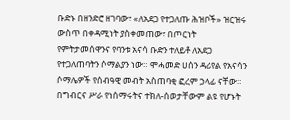ቡድኑ በዘንድሮ ዘገባው፣ «ለአደጋ የተጋለጡ ሕዝቦች» ዝርዝሩ ውስጥ በቀዳሚነት ያስቀመጠው፣ በጦርነት የምትታመሰዋንና የባንቱ አናሳ ቡድን ተለይቶ ለአደጋ የተጋለጠባትን ሶማልያን ነው። ሞሓመድ ሀሰን ዳሪየል የአናሳን ሶማሌዎች የሰብዓዊ መብት አስጠባቂ ፎረም ኃላፊ ናቸው። በግብርና ሥራ የነሰማሩትና ተክለ-ሰወታቸውም ልዩ የሆኑት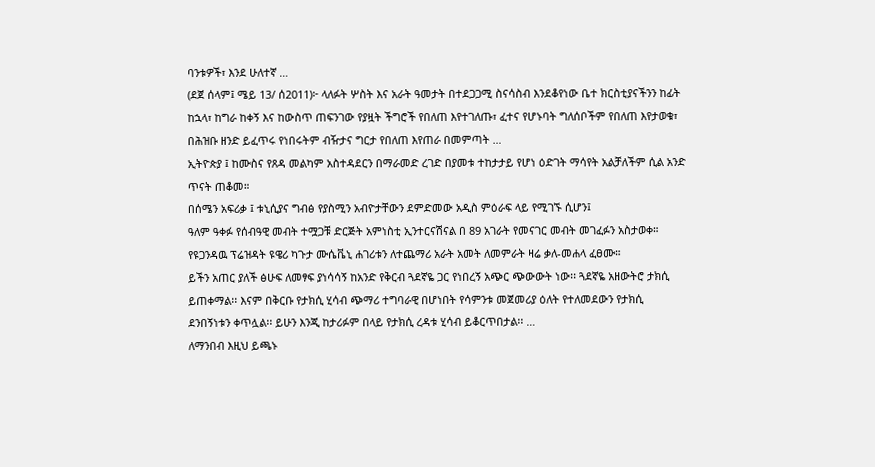ባንቱዎች፣ እንደ ሁለተኛ …
(ደጀ ሰላም፤ ሜይ 13/ ሰ2011)፦ ላለፉት ሦስት እና አራት ዓመታት በተደጋጋሚ ስናሳስብ እንደቆየነው ቤተ ክርስቲያናችንን ከፊት ከኋላ፣ ከግራ ከቀኝ እና ከውስጥ ጠፍንገው የያዟት ችግሮች የበለጠ እየተገለጡ፣ ፈተና የሆኑባት ግለሰቦችም የበለጠ እየታወቁ፣ በሕዝቡ ዘንድ ይፈጥሩ የነበሩትም ብዥታና ግርታ የበለጠ እየጠራ በመምጣት …
ኢትዮጵያ ፤ ከሙስና የጸዳ መልካም አስተዳደርን በማራመድ ረገድ በያመቱ ተከታታይ የሆነ ዕድገት ማሳየት አልቻለችም ሲል አንድ ጥናት ጠቆመ።
በሰሜን አፍሪቃ ፤ ቱኒሲያና ግብፅ የያስሚን አብዮታቸውን ደምድመው አዲስ ምዕራፍ ላይ የሚገኙ ሲሆን፤
ዓለም ዓቀፉ የሰብዓዊ መብት ተሟጋቹ ድርጅት አምነስቲ ኢንተርናሽናል በ 89 አገራት የመናገር መብት መገፈፉን አስታወቀ።
የዩጋንዳዉ ፕሬዝዳት ዩዌሪ ካጉታ ሙሴቬኒ ሐገሪቱን ለተጨማሪ አራት አመት ለመምራት ዛሬ ቃለ-መሐላ ፈፀሙ።
ይችን አጠር ያለች ፅሁፍ ለመፃፍ ያነሳሳኝ ከአንድ የቅርብ ጓደኛዬ ጋር የነበረኝ አጭር ጭውውት ነው፡፡ ጓደኛዬ አዘውትሮ ታክሲ ይጠቀማል፡፡ እናም በቅርቡ የታክሲ ሂሳብ ጭማሪ ተግባራዊ በሆነበት የሳምንቱ መጀመሪያ ዕለት የተለመደውን የታክሲ ደንበኝነቱን ቀጥሏል፡፡ ይሁን እንጂ ከታሪፉም በላይ የታክሲ ረዳቱ ሂሳብ ይቆርጥበታል፡፡ …
ለማንበብ እዚህ ይጫኑ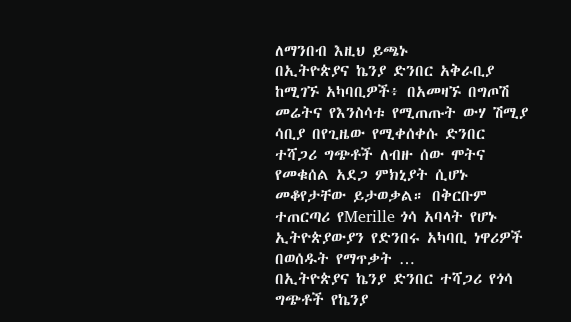ለማንበብ እዚህ ይጫኑ
በኢትዮጵያና ኬንያ ድንበር አቅራቢያ ከሚገኙ አካባቢዎች፥ በአመዛኙ በግጦሽ መሬትና የእንስሳቱ የሚጠጡት ውሃ ሽሚያ ሳቢያ በየጊዜው የሚቀሰቀሱ ድንበር ተሻጋሪ ግጭቶች ለብዙ ሰው ሞትና የመቁሰል አደጋ ምክኒያት ሲሆኑ መቆየታቸው ይታወቃል። በቅርቡም ተጠርጣሪ የMerille ጎሳ አባላት የሆኑ ኢትዮጵያውያን የድንበሩ አካባቢ ነዋሪዎች በወሰዱት የማጥቃት …
በኢትዮጵያና ኬንያ ድንበር ተሻጋሪ የጎሳ ግጭቶች የኬንያ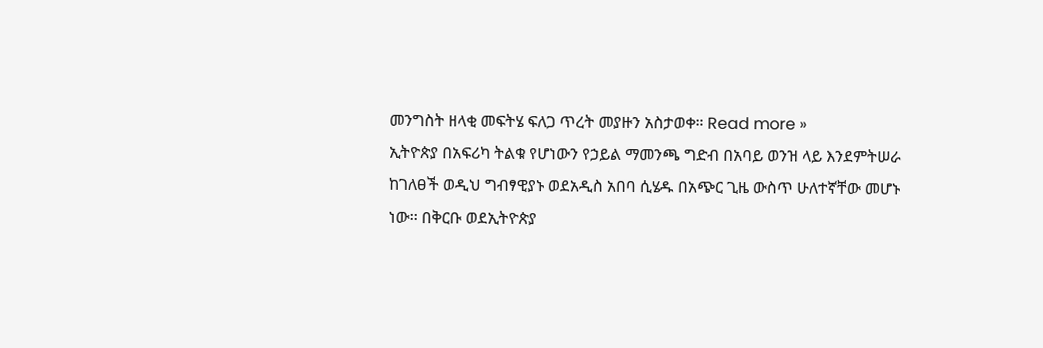መንግስት ዘላቂ መፍትሄ ፍለጋ ጥረት መያዙን አስታወቀ። Read more »
ኢትዮጵያ በአፍሪካ ትልቁ የሆነውን የኃይል ማመንጫ ግድብ በአባይ ወንዝ ላይ እንደምትሠራ ከገለፀች ወዲህ ግብፃዊያኑ ወደአዲስ አበባ ሲሄዱ በአጭር ጊዜ ውስጥ ሁለተኛቸው መሆኑ ነው፡፡ በቅርቡ ወደኢትዮጵያ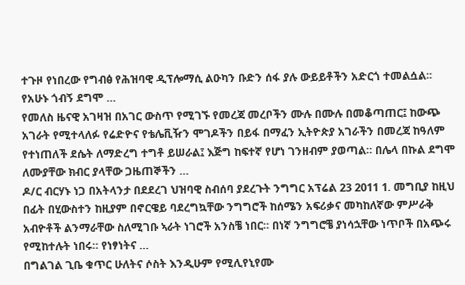ተጉዞ የነበረው የግብፅ የሕዝባዊ ዲፕሎማሲ ልዑካን ቡድን ሰፋ ያሉ ውይይቶችን አድርጎ ተመልሷል፡፡ የአሁኑ ጎብኝ ደግሞ …
የመለስ ዜናዊ አገዛዝ በአገር ውስጥ የሚገኙ የመረጃ መረቦችን ሙሉ በሙሉ በመቆጣጠር፤ ከውጭ አገራት የሚተላለፉ የሬድዮና የቴሌቪዥን ሞገዶችን በይፋ በማፈን ኢትዮጵያ አገራችን በመረጃ ከዓለም የተነጠለች ደሴት ለማድረግ ተግቶ ይሠራል፤ እጅግ ከፍተኛ የሆነ ገንዘብም ያወጣል። በሌላ በኩል ደግሞ ለሙያቸው ክብር ያላቸው ጋዜጠኞችን …
ዶ/ር ብርሃኑ ነጋ በአትላንታ በደደረገ ህዝባዊ ስብሰባ ያደረጉት ንግግር አፕሬል 23 2011 1. መግቢያ ከዚህ በፊት በሂውስተን ከዚያም በኖርዌይ ባደረግኳቸው ንግግሮች ከሰሜን አፍሪቃና መካከለኛው ምሥራቅ አብዮቶች ልንማራቸው ስለሚገቡ ኣራት ነገሮች አንስቼ ነበር። በነኛ ንግግሮቼ ያነሳኋቸው ነጥቦች በአጭሩ የሚከተሉት ነበሩ። የነፃነትና …
በግልገል ጊቤ ቁጥር ሁለትና ሶስት እንዲሁም የሚሊየኒየሙ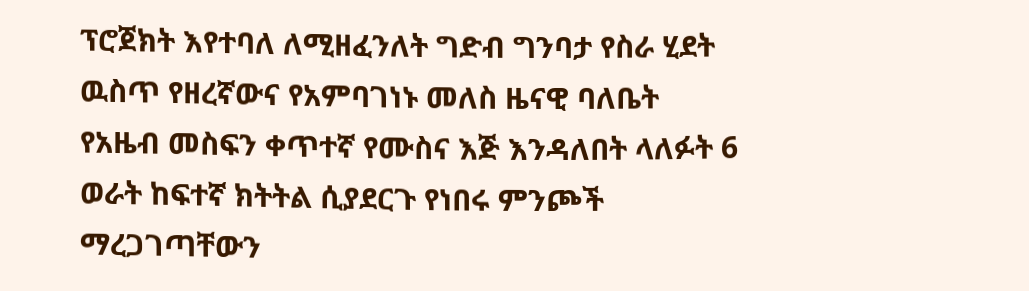ፕሮጀክት እየተባለ ለሚዘፈንለት ግድብ ግንባታ የስራ ሂደት ዉስጥ የዘረኛውና የአምባገነኑ መለስ ዜናዊ ባለቤት የአዜብ መስፍን ቀጥተኛ የሙስና እጅ እንዳለበት ላለፉት 6 ወራት ከፍተኛ ክትትል ሲያደርጉ የነበሩ ምንጮች ማረጋገጣቸውን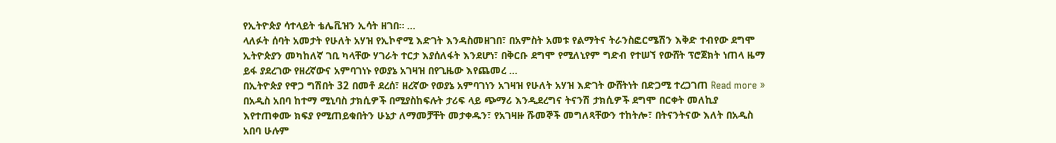የኢትዮጵያ ሳተላይት ቴሌቪዝን ኢሳት ዘገበ። …
ላለፉት ሰባት አመታት የሁለት አሃዝ የኢኮኖሚ እድገት እንዳስመዘገበ፣ በአምስት አመቱ የልማትና ትራንስፎርሜሽን እቅድ ተብየው ደግሞ ኢትዮጵያን መካከለኛ ገቢ ካላቸው ሃገራት ተርታ እያሰለፋት እንደሆነ፣ በቅርቡ ደግሞ የሚለኒየም ግድብ የተሠኘ የውሸት ፕሮጀክት ነጠላ ዜማ ይፋ ያደረገው የዘረኛውና አምባገነኑ የወያኔ አገዛዝ በየጊዜው እየጨመረ …
በኢትዮጵያ የዋጋ ግሽበት 32 በመቶ ደረሰ፣ ዘረኛው የወያኔ አምባገነን አገዛዝ የሁለት አሃዝ እድገት ውሸትነት በድጋሚ ተረጋገጠ Read more »
በአዲስ አበባ ከተማ ሚኒባስ ታክሲዎች በሚያስከፍሉት ታሪፍ ላይ ጭማሪ እንዲደረግና ትናንሽ ታክሲዎች ደግሞ በርቀት መለኪያ እየተጠቀሙ ክፍያ የሚጠይቁበትን ሁኔታ ለማመቻቸት መታቀዱን፣ የአገዛዙ ሹመኞች መግለጻቸውን ተከትሎ፣ በትናንትናው እለት በአዲስ አበባ ሁሉም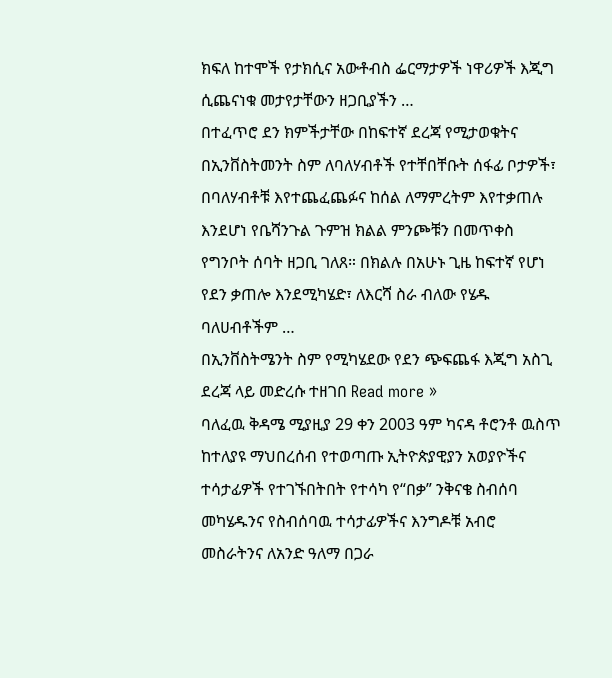ክፍለ ከተሞች የታክሲና አውቶብስ ፌርማታዎች ነዋሪዎች እጂግ ሲጨናነቁ መታየታቸውን ዘጋቢያችን …
በተፈጥሮ ደን ክምችታቸው በከፍተኛ ደረጃ የሚታወቁትና በኢንቨስትመንት ስም ለባለሃብቶች የተቸበቸቡት ሰፋፊ ቦታዎች፣ በባለሃብቶቹ እየተጨፈጨፉና ከሰል ለማምረትም እየተቃጠሉ እንደሆነ የቤሻንጉል ጉምዝ ክልል ምንጮቹን በመጥቀስ የግንቦት ሰባት ዘጋቢ ገለጸ። በክልሉ በአሁኑ ጊዜ ከፍተኛ የሆነ የደን ቃጠሎ እንደሚካሄድ፣ ለእርሻ ስራ ብለው የሄዱ ባለሀብቶችም …
በኢንቨስትሜንት ስም የሚካሄደው የደን ጭፍጨፋ እጂግ አስጊ ደረጃ ላይ መድረሱ ተዘገበ Read more »
ባለፈዉ ቅዳሜ ሚያዚያ 29 ቀን 2003 ዓም ካናዳ ቶሮንቶ ዉስጥ ከተለያዩ ማህበረሰብ የተወጣጡ ኢትዮጵያዊያን አወያዮችና ተሳታፊዎች የተገኙበትበት የተሳካ የ“በቃ” ንቅናቄ ስብሰባ መካሄዱንና የስብሰባዉ ተሳታፊዎችና እንግዶቹ አብሮ መስራትንና ለአንድ ዓለማ በጋራ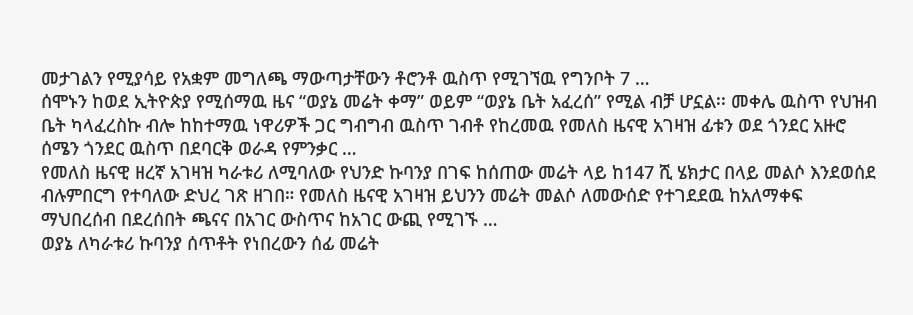መታገልን የሚያሳይ የአቋም መግለጫ ማውጣታቸውን ቶሮንቶ ዉስጥ የሚገኘዉ የግንቦት 7 …
ሰሞኑን ከወደ ኢትዮጵያ የሚሰማዉ ዜና “ወያኔ መሬት ቀማ” ወይም “ወያኔ ቤት አፈረሰ” የሚል ብቻ ሆኗል፡፡ መቀሌ ዉስጥ የህዝብ ቤት ካላፈረስኩ ብሎ ከከተማዉ ነዋሪዎች ጋር ግብግብ ዉስጥ ገብቶ የከረመዉ የመለስ ዜናዊ አገዛዝ ፊቱን ወደ ጎንደር አዙሮ ሰሜን ጎንደር ዉስጥ በደባርቅ ወራዳ የምንቃር …
የመለስ ዜናዊ ዘረኛ አገዛዝ ካራቱሪ ለሚባለው የህንድ ኩባንያ በገፍ ከሰጠው መሬት ላይ ከ147 ሺ ሄክታር በላይ መልሶ እንደወሰደ ብሉምበርግ የተባለው ድህረ ገጽ ዘገበ። የመለስ ዜናዊ አገዛዝ ይህንን መሬት መልሶ ለመውሰድ የተገደደዉ ከአለማቀፍ ማህበረሰብ በደረሰበት ጫናና በአገር ውስጥና ከአገር ውጪ የሚገኙ …
ወያኔ ለካራቱሪ ኩባንያ ሰጥቶት የነበረውን ሰፊ መሬት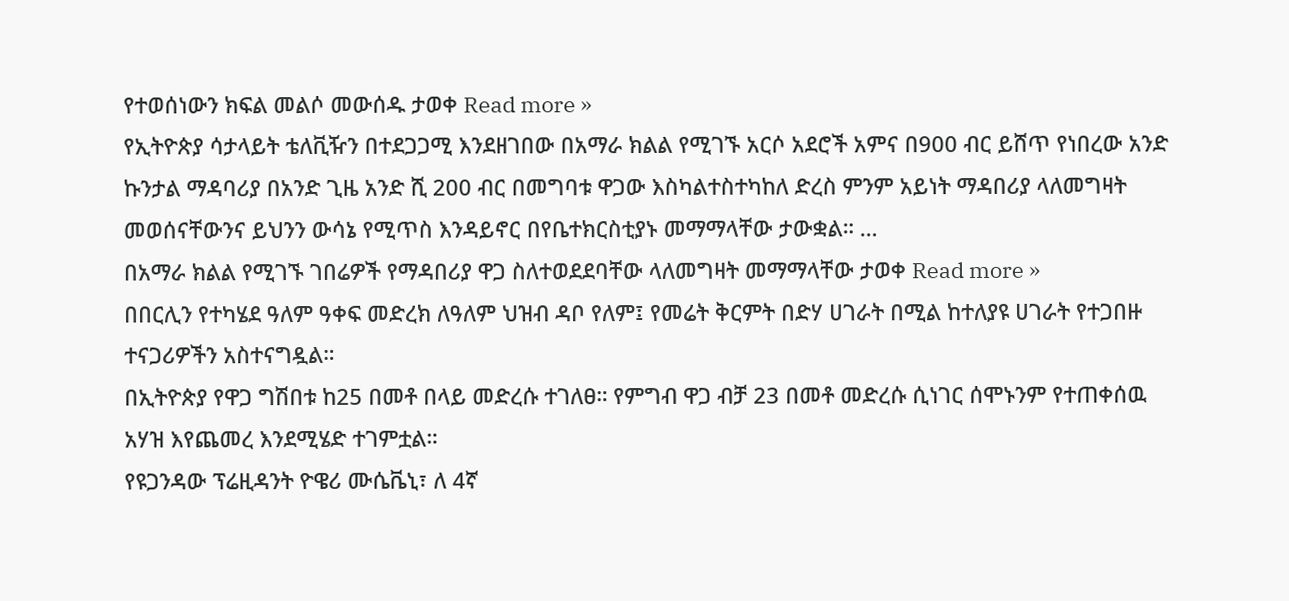የተወሰነውን ክፍል መልሶ መውሰዱ ታወቀ Read more »
የኢትዮጵያ ሳታላይት ቴለቪዥን በተደጋጋሚ እንደዘገበው በአማራ ክልል የሚገኙ አርሶ አደሮች አምና በ900 ብር ይሸጥ የነበረው አንድ ኩንታል ማዳባሪያ በአንድ ጊዜ አንድ ሺ 200 ብር በመግባቱ ዋጋው እስካልተስተካከለ ድረስ ምንም አይነት ማዳበሪያ ላለመግዛት መወሰናቸውንና ይህንን ውሳኔ የሚጥስ እንዳይኖር በየቤተክርስቲያኑ መማማላቸው ታውቋል። …
በአማራ ክልል የሚገኙ ገበሬዎች የማዳበሪያ ዋጋ ስለተወደደባቸው ላለመግዛት መማማላቸው ታወቀ Read more »
በበርሊን የተካሄደ ዓለም ዓቀፍ መድረክ ለዓለም ህዝብ ዳቦ የለም፤ የመሬት ቅርምት በድሃ ሀገራት በሚል ከተለያዩ ሀገራት የተጋበዙ ተናጋሪዎችን አስተናግዷል።
በኢትዮጵያ የዋጋ ግሽበቱ ከ25 በመቶ በላይ መድረሱ ተገለፀ። የምግብ ዋጋ ብቻ 23 በመቶ መድረሱ ሲነገር ሰሞኑንም የተጠቀሰዉ አሃዝ እየጨመረ እንደሚሄድ ተገምቷል።
የዩጋንዳው ፕሬዚዳንት ዮዌሪ ሙሴቬኒ፣ ለ 4ኛ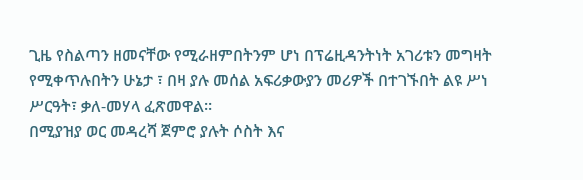ጊዜ የስልጣን ዘመናቸው የሚራዘምበትንም ሆነ በፕሬዚዳንትነት አገሪቱን መግዛት የሚቀጥሉበትን ሁኔታ ፣ በዛ ያሉ መሰል አፍሪቃውያን መሪዎች በተገኙበት ልዩ ሥነ ሥርዓት፣ ቃለ-መሃላ ፈጽመዋል።
በሚያዝያ ወር መዳረሻ ጀምሮ ያሉት ሶስት እና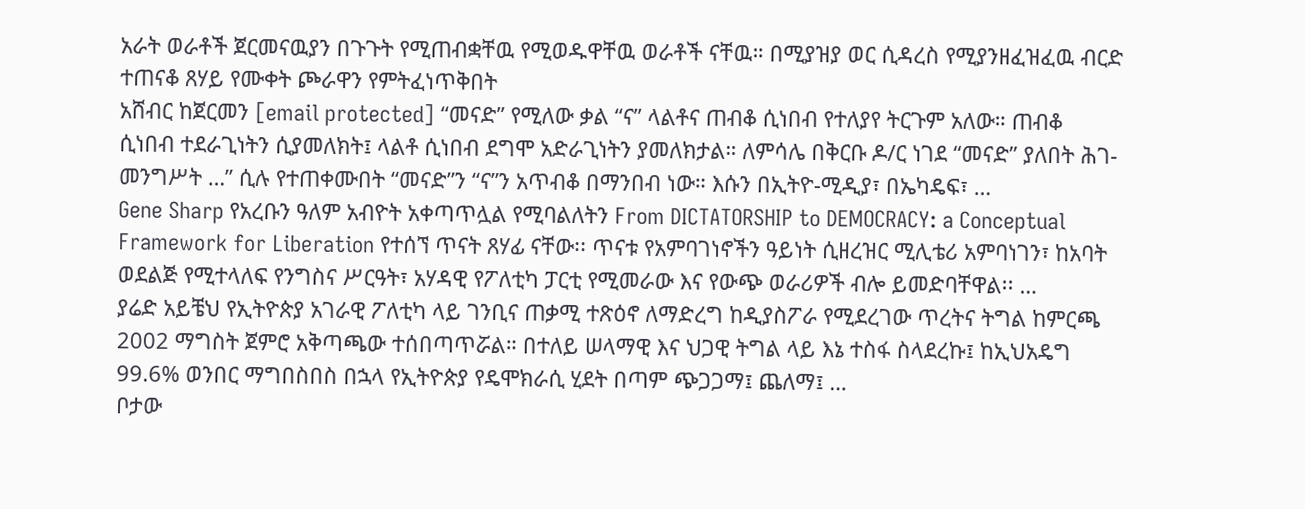አራት ወራቶች ጀርመናዉያን በጉጉት የሚጠብቋቸዉ የሚወዱዋቸዉ ወራቶች ናቸዉ። በሚያዝያ ወር ሲዳረስ የሚያንዘፈዝፈዉ ብርድ ተጠናቆ ጸሃይ የሙቀት ጮራዋን የምትፈነጥቅበት
አሸብር ከጀርመን [email protected] “መናድ” የሚለው ቃል “ና” ላልቶና ጠብቆ ሲነበብ የተለያየ ትርጉም አለው። ጠብቆ ሲነበብ ተደራጊነትን ሲያመለክት፤ ላልቶ ሲነበብ ደግሞ አድራጊነትን ያመለክታል። ለምሳሌ በቅርቡ ዶ/ር ነገደ “መናድ” ያለበት ሕገ-መንግሥት …” ሲሉ የተጠቀሙበት “መናድ”ን “ና”ን አጥብቆ በማንበብ ነው። እሱን በኢትዮ-ሚዲያ፣ በኤካዴፍ፣ …
Gene Sharp የአረቡን ዓለም አብዮት አቀጣጥሏል የሚባልለትን From DICTATORSHIP to DEMOCRACY: a Conceptual Framework for Liberation የተሰኘ ጥናት ጸሃፊ ናቸው፡፡ ጥናቱ የአምባገነኖችን ዓይነት ሲዘረዝር ሚሊቴሪ አምባነገን፣ ከአባት ወደልጅ የሚተላለፍ የንግስና ሥርዓት፣ አሃዳዊ የፖለቲካ ፓርቲ የሚመራው እና የውጭ ወራሪዎች ብሎ ይመድባቸዋል፡፡ …
ያሬድ አይቼህ የኢትዮጵያ አገራዊ ፖለቲካ ላይ ገንቢና ጠቃሚ ተጽዕኖ ለማድረግ ከዲያስፖራ የሚደረገው ጥረትና ትግል ከምርጫ 2002 ማግስት ጀምሮ አቅጣጫው ተሰበጣጥሯል። በተለይ ሠላማዊ እና ህጋዊ ትግል ላይ እኔ ተስፋ ስላደረኩ፤ ከኢህአዴግ 99.6% ወንበር ማግበስበስ በኋላ የኢትዮጵያ የዴሞክራሲ ሂደት በጣም ጭጋጋማ፤ ጨለማ፤ …
ቦታው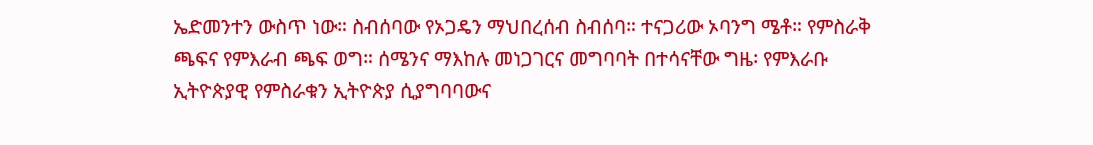ኤድመንተን ውስጥ ነው። ስብሰባው የኦጋዴን ማህበረሰብ ስብሰባ። ተናጋሪው ኦባንግ ሜቶ። የምስራቅ ጫፍና የምእራብ ጫፍ ወግ። ሰሜንና ማእከሉ መነጋገርና መግባባት በተሳናቸው ግዜ፡ የምእራቡ ኢትዮጵያዊ የምስራቁን ኢትዮጵያ ሲያግባባውና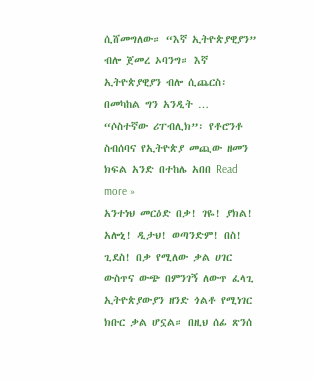ሲሸመግለው። “እኛ ኢትዮጵያዊያን” ብሎ ጀመረ ኦባንግ። እኛ ኢትዮጵያዊያን ብሎ ሲጨርስ፡ በመካከል ግን አንዲት …
“ሶስተኛው ሪፐብሊክ”፡ የቶሮንቶ ስብሰባና የኢትዮጵያ መጪው ዘመን ክፍል አንድ በተከሌ አበበ Read more »
አንተነህ መርዕድ በቃ! ገዬ! ያክል! አሎኒ! ዲታህ! ወጣንድም! በስ! ጊደስ! በቃ የሚለው ቃል ሀገር ውስጥና ውጭ በምንገኝ ለውጥ ፈላጊ ኢትዮጵያውያን ዘንድ ጎልቶ የሚነገር ክቡር ቃል ሆኗል። በዚህ ሰፊ ጽንሰ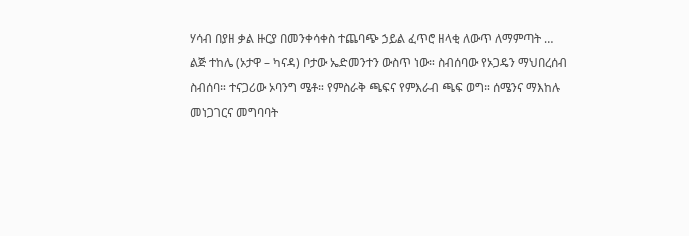ሃሳብ በያዘ ቃል ዙርያ በመንቀሳቀስ ተጨባጭ ኃይል ፈጥሮ ዘላቂ ለውጥ ለማምጣት …
ልጅ ተከሌ (ኦታዋ – ካናዳ) ቦታው ኤድመንተን ውስጥ ነው። ስብሰባው የኦጋዴን ማህበረሰብ ስብሰባ። ተናጋሪው ኦባንግ ሜቶ። የምስራቅ ጫፍና የምእራብ ጫፍ ወግ። ሰሜንና ማእከሉ መነጋገርና መግባባት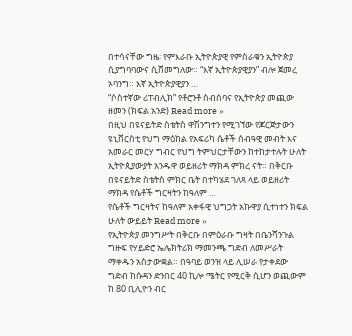በተሳናቸው ግዜ፡ የምእራቡ ኢትዮጵያዊ የምስራቁን ኢትዮጵያ ሲያግባባውና ሲሸመግለው። “እኛ ኢትዮጵያዊያን” ብሎ ጀመረ ኦባንግ። እኛ ኢትዮጵያዊያን …
“ሶስተኛው ሪፐብሊክ” የቶሮንቶ ስብሰባና የኢትዮጵያ መጪው ዘመን (ክፍል አንድ) Read more »
በዚህ በዩናይትድ ስቴትስ ዋሽንግተን የሚገኘው የጆርጅታውን ዩኒቨርስቲ የህግ ማዕከል የአፍሪካ ሴቶች ሰብዓዊ መብት እና አመራር መርሃ ግብር የህግ ትምህርታቸውን ከተከታተሉት ሁለት ኢትዮጲያውያት አንዱዋ ወይዘሪት ማክዳ ምክረ ናት። በቅርቡ በዩናይትድ ስቴትስ ምክር ቤት በተካሄደ ገለጻ ላይ ወይዘሪት ማክዳ የሴቶች ግርዛትን ከዓለም …
የሴቶች ግርዛትና ከዓለም አቀፋዊ ህግጋት አኩዋያ ሲተነተን ክፍል ሁለት ውይይት Read more »
የኢትዮጵያ መንግሥት በቅርቡ በምዕራቡ ግዛት በቤንሻንጉል ግዙፍ የሃይድሮ ኤሌክትሪክ ማመንጫ ግድብ ለመሥራት ማቀዱን አስታውቋል። በዓባይ ወንዝ ላይ ሊሠራ የታቀደው ግድብ ከሱዳን ድንበር 40 ኪሎ ሜትር የሚርቅ ሲሆን ወጪውም ከ 80 ቢሊዮን ብር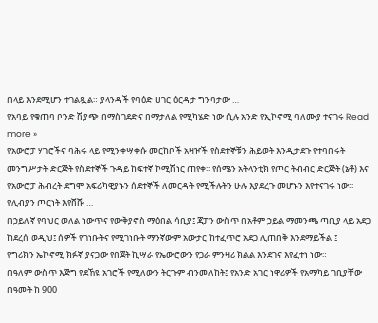በላይ እንደሚሆን ተገልጿል። ያላንዳች የባዕድ ሀገር ዕርዳታ ግንባታው …
የአባይ የቁጠባ ቦንድ ሽያጭ በማስገደድና በማታለል የሚካሄድ ነው ሲሉ አንድ የኢኮኖሚ ባለሙያ ተናገሩ Read more »
የአውሮፓ ሃገሮችና ባሕሩ ላይ የሚንቀሣቀሱ መርከቦች አዛዦች የስደተኞቹን ሕይወት እንዲታደጉ የተባበሩት መንግሥታት ድርጅት የስደተኞች ጉዳይ ከፍተኛ ኮሚሽነር ጠየቀ፡፡ የሰሜን አትላንቲክ የጦር ትብብር ድርጅት (ኔቶ) እና የአውሮፓ ሕብረት ደግሞ አፍሪካዊያኑን ሰደተኞች ለመርዳት የሚችሉትን ሁሉ እያደረጉ መሆኑን እየተናገሩ ነው፡፡ የሊብያን ጦርነት እየሸሹ …
በኃይለኛ የባህር ወለል ነውጥና የውቅያኖስ ማዕበል ሳቢያ፤ ጃፓን ውስጥ በአቶም ኃይል ማመንጫ ጣቢያ ላይ አደጋ ከደረሰ ወዲህ፤ ሰዎች የገነቡትና የሚገነቡት ማንኛውም አውታር ከተፈጥሮ አደጋ ሊጠበቅ እንደማይችል ፤
የግሪክን ኤኮኖሚ ክፉኛ ያናጋው የበጀት ኪሣራ የኤውሮውን የጋራ ምንዛሪ ክልል እንደገና እየፈተነ ነው።
በዓለም ውስጥ እጅግ የደኸዩ አገሮች የሚለውን ትርጉም ብንመለከት፤ የአንድ አገር ነዋሪዎች የአማካይ ገቢያቸው በዓመት ከ 900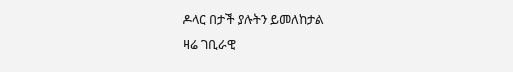ዶላር በታች ያሉትን ይመለከታል
ዛሬ ገቢራዊ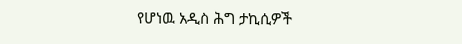የሆነዉ አዲስ ሕግ ታኪሲዎች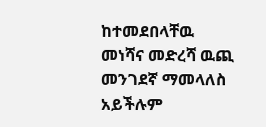ከተመደበላቸዉ መነሻና መድረሻ ዉጪ መንገደኛ ማመላለስ አይችሉም